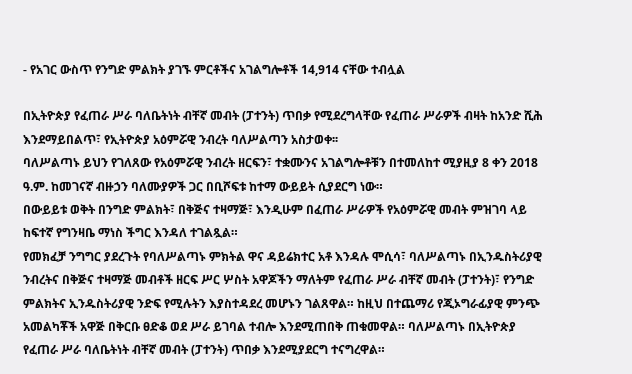- የአገር ውስጥ የንግድ ምልክት ያገኙ ምርቶችና አገልግሎቶች 14,914 ናቸው ተብሏል

በኢትዮጵያ የፈጠራ ሥራ ባለቤትነት ብቸኛ መብት (ፓተንት) ጥበቃ የሚደረግላቸው የፈጠራ ሥራዎች ብዛት ከአንድ ሺሕ እንደማይበልጥ፣ የኢትዮጵያ አዕምሯዊ ንብረት ባለሥልጣን አስታወቀ፡፡
ባለሥልጣኑ ይህን የገለጸው የአዕምሯዊ ንብረት ዘርፍን፣ ተቋሙንና አገልግሎቶቹን በተመለከተ ሚያዚያ 8 ቀን 2018 ዓ.ም. ከመገናኛ ብዙኃን ባለሙያዎች ጋር በቢሾፍቱ ከተማ ውይይት ሲያደርግ ነው።
በውይይቱ ወቅት በንግድ ምልክት፣ በቅጅና ተዛማጅ፣ እንዲሁም በፈጠራ ሥራዎች የአዕምሯዊ መብት ምዝገባ ላይ ከፍተኛ የግንዛቤ ማነስ ችግር እንዳለ ተገልጿል።
የመክፈቻ ንግግር ያደረጉት የባለሥልጣኑ ምክትል ዋና ዳይሬክተር አቶ እንዳሉ ሞሲሳ፣ ባለሥልጣኑ በኢንዱስትሪያዊ ንብረትና በቅጅና ተዛማጅ መብቶች ዘርፍ ሥር ሦስት አዋጆችን ማለትም የፈጠራ ሥራ ብቸኛ መብት (ፓተንት)፣ የንግድ ምልክትና ኢንዱስትሪያዊ ንድፍ የሚሉትን እያስተዳደረ መሆኑን ገልጸዋል። ከዚህ በተጨማሪ የጂኦግራፊያዊ ምንጭ አመልካቾች አዋጅ በቅርቡ ፀድቆ ወደ ሥራ ይገባል ተብሎ እንደሚጠበቅ ጠቁመዋል። ባለሥልጣኑ በኢትዮጵያ የፈጠራ ሥራ ባለቤትነት ብቸኛ መብት (ፓተንት) ጥበቃ እንደሚያደርግ ተናግረዋል።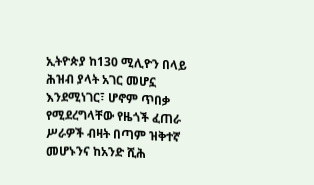ኢትዮጵያ ከ130 ሚሊዮን በላይ ሕዝብ ያላት አገር መሆኗ እንደሚነገር፣ ሆኖም ጥበቃ የሚደረግላቸው የዜጎች ፈጠራ ሥራዎች ብዛት በጣም ዝቅተኛ መሆኑንና ከአንድ ሺሕ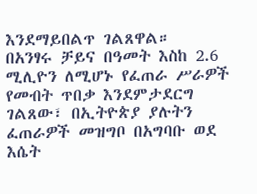እንደማይበልጥ ገልጸዋል።
በአንፃሩ ቻይና በዓመት እስከ 2.6 ሚሊዮን ለሚሆኑ የፈጠራ ሥራዎች የመብት ጥበቃ እንደምታደርግ ገልጸው፣ በኢትዮጵያ ያሉትን ፈጠራዎች መዝግቦ በአግባቡ ወደ እሴት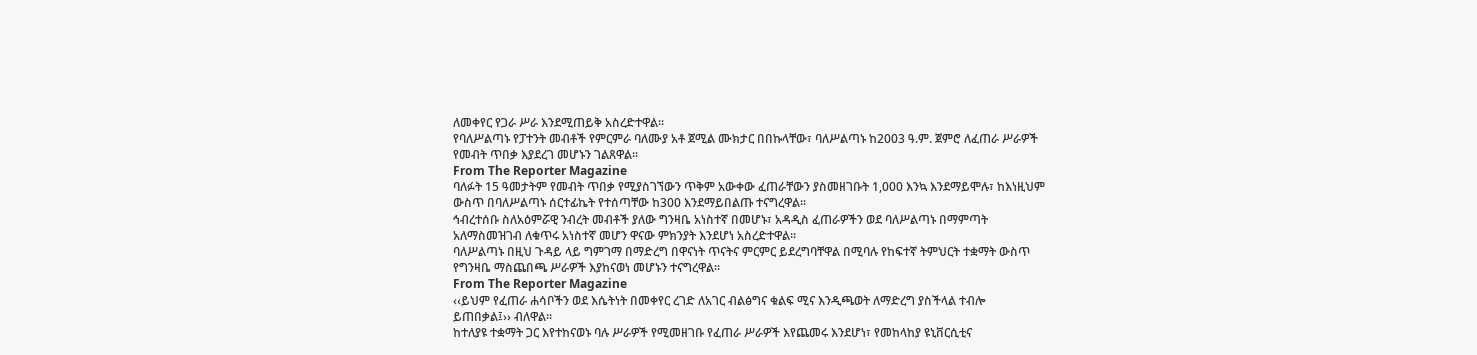ለመቀየር የጋራ ሥራ እንደሚጠይቅ አስረድተዋል።
የባለሥልጣኑ የፓተንት መብቶች የምርምራ ባለሙያ አቶ ጀሚል ሙክታር በበኩላቸው፣ ባለሥልጣኑ ከ2003 ዓ.ም. ጀምሮ ለፈጠራ ሥራዎች የመብት ጥበቃ እያደረገ መሆኑን ገልጸዋል።
From The Reporter Magazine
ባለፉት 15 ዓመታትም የመብት ጥበቃ የሚያስገኘውን ጥቅም አውቀው ፈጠራቸውን ያስመዘገቡት 1,000 እንኳ እንደማይሞሉ፣ ከእነዚህም ውስጥ በባለሥልጣኑ ሰርተፊኬት የተሰጣቸው ከ300 እንደማይበልጡ ተናግረዋል።
ኅብረተሰቡ ስለአዕምሯዊ ንብረት መብቶች ያለው ግንዛቤ አነስተኛ በመሆኑ፣ አዳዲስ ፈጠራዎችን ወደ ባለሥልጣኑ በማምጣት አለማስመዝገብ ለቁጥሩ አነስተኛ መሆን ዋናው ምክንያት እንደሆነ አስረድተዋል።
ባለሥልጣኑ በዚህ ጉዳይ ላይ ግምገማ በማድረግ በዋናነት ጥናትና ምርምር ይደረግባቸዋል በሚባሉ የከፍተኛ ትምህርት ተቋማት ውስጥ የግንዛቤ ማስጨበጫ ሥራዎች እያከናወነ መሆኑን ተናግረዋል።
From The Reporter Magazine
‹‹ይህም የፈጠራ ሐሳቦችን ወደ እሴትነት በመቀየር ረገድ ለአገር ብልፅግና ቁልፍ ሚና እንዲጫወት ለማድረግ ያስችላል ተብሎ ይጠበቃል፤›› ብለዋል።
ከተለያዩ ተቋማት ጋር እየተከናወኑ ባሉ ሥራዎች የሚመዘገቡ የፈጠራ ሥራዎች እየጨመሩ እንደሆነ፣ የመከላከያ ዩኒቨርሲቲና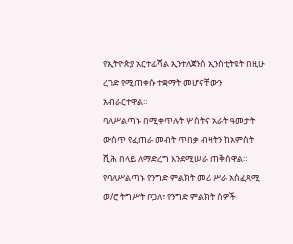የኢትዮጵያ አርተፊሻል ኢንተለጀንስ ኢንስቲትዩት በዚሁ ረገድ የሚጠቀሱ ተቋማት መሆናቸውን አብራርተዋል።
ባለሥልጣኑ በሚቀጥሉት ሦስትና አራት ዓመታት ውስጥ የፈጠራ መብት ጥበቃ ብዛትን ከአምስት ሺሕ በላይ ለማድረግ እንደሚሠራ ጠቅሰዋል።
የባለሥልጣኑ የንግድ ምልክት መሪ ሥራ አስፈጻሚ ወ/ሮ ትግሥት ቦጋለ፣ የንግድ ምልክት ሰዎች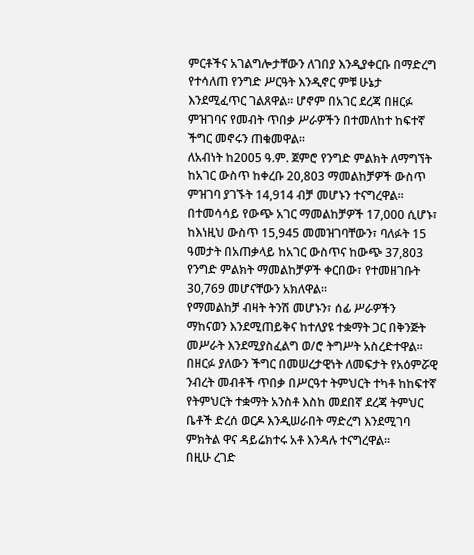ምርቶችና አገልግሎታቸውን ለገበያ እንዲያቀርቡ በማድረግ የተሳለጠ የንግድ ሥርዓት እንዲኖር ምቹ ሁኔታ እንደሚፈጥር ገልጸዋል። ሆኖም በአገር ደረጃ በዘርፉ ምዝገባና የመብት ጥበቃ ሥራዎችን በተመለከተ ከፍተኛ ችግር መኖሩን ጠቁመዋል።
ለአብነት ከ2005 ዓ.ም. ጀምሮ የንግድ ምልክት ለማግኘት ከአገር ውስጥ ከቀረቡ 20,803 ማመልከቻዎች ውስጥ ምዝገባ ያገኙት 14,914 ብቻ መሆኑን ተናግረዋል።
በተመሳሳይ የውጭ አገር ማመልከቻዎች 17,000 ሲሆኑ፣ ከእነዚህ ውስጥ 15,945 መመዝገባቸውን፣ ባለፉት 15 ዓመታት በአጠቃላይ ከአገር ውስጥና ከውጭ 37,803 የንግድ ምልክት ማመልከቻዎች ቀርበው፣ የተመዘገቡት 30,769 መሆናቸውን አክለዋል።
የማመልከቻ ብዛት ትንሽ መሆኑን፣ ሰፊ ሥራዎችን ማከናወን እንደሚጠይቅና ከተለያዩ ተቋማት ጋር በቅንጅት መሥራት እንደሚያስፈልግ ወ/ሮ ትግሥት አስረድተዋል።
በዘርፉ ያለውን ችግር በመሠረታዊነት ለመፍታት የአዕምሯዊ ንብረት መብቶች ጥበቃ በሥርዓተ ትምህርት ተካቶ ከከፍተኛ የትምህርት ተቋማት አንስቶ እስከ መደበኛ ደረጃ ትምህር ቤቶች ድረሰ ወርዶ እንዲሠራበት ማድረግ እንደሚገባ ምክትል ዋና ዳይሬክተሩ አቶ እንዳሉ ተናግረዋል።
በዚሁ ረገድ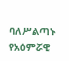ባለሥልጣኑ የአዕምሯዊ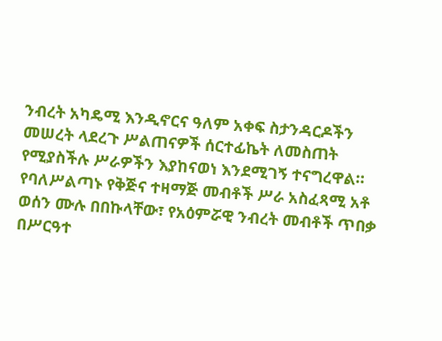ንብረት አካዴሚ እንዲኖርና ዓለም አቀፍ ስታንዳርዶችን መሠረት ላደረጉ ሥልጠናዎች ሰርተፊኬት ለመስጠት የሚያስችሉ ሥራዎችን እያከናወነ እንደሚገኝ ተናግረዋል።
የባለሥልጣኑ የቅጅና ተዛማጅ መብቶች ሥራ አስፈጻሚ አቶ ወሰን ሙሉ በበኩላቸው፣ የአዕምሯዊ ንብረት መብቶች ጥበቃ በሥርዓተ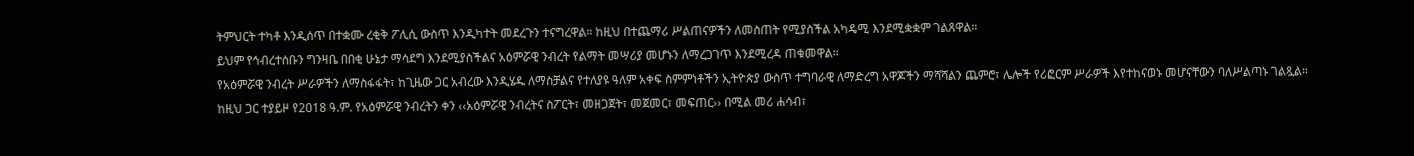ትምህርት ተካቶ እንዲሰጥ በተቋሙ ረቂቅ ፖሊሲ ውስጥ እንዲካተት መደረጉን ተናግረዋል። ከዚህ በተጨማሪ ሥልጠናዎችን ለመስጠት የሚያስችል አካዴሚ እንደሚቋቋም ገልጸዋል።
ይህም የኅብረተሰቡን ግንዛቤ በበቂ ሁኔታ ማሳደግ እንደሚያስችልና አዕምሯዊ ንብረት የልማት መሣሪያ መሆኑን ለማረጋገጥ እንደሚረዳ ጠቁመዋል።
የአዕምሯዊ ንብረት ሥራዎችን ለማስፋፋት፣ ከጊዜው ጋር አብረው እንዲሄዱ ለማስቻልና የተለያዩ ዓለም አቀፍ ስምምነቶችን ኢትዮጵያ ውስጥ ተግባራዊ ለማድረግ አዋጆችን ማሻሻልን ጨምሮ፣ ሌሎች የሪፎርም ሥራዎች እየተከናወኑ መሆናቸውን ባለሥልጣኑ ገልጿል።
ከዚህ ጋር ተያይዞ የ2018 ዓ.ም. የአዕምሯዊ ንብረትን ቀን ‹‹አዕምሯዊ ንብረትና ስፖርት፣ መዘጋጀት፣ መጀመር፣ መፍጠር›› በሚል መሪ ሐሳብ፣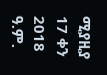ሚያዚያ 17 ቀን 2018 ዓ.ም.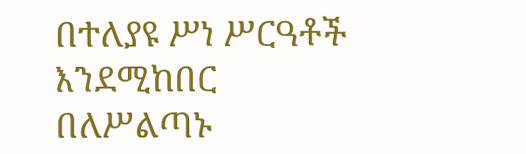በተለያዩ ሥነ ሥርዓቶች እንደሚከበር በለሥልጣኑ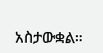አስታውቋል።